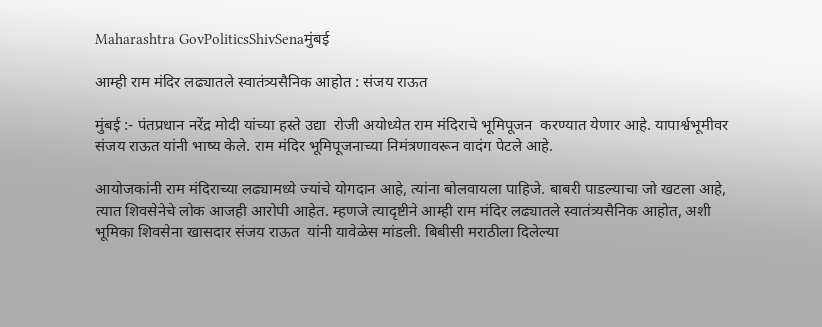Maharashtra GovPoliticsShivSenaमुंबई

आम्ही राम मंदिर लढ्यातले स्वातंत्र्यसैनिक आहोत : संजय राऊत

मुंबई :- पंतप्रधान नरेंद्र मोदी यांच्या हस्ते उद्या  रोजी अयोध्येत राम मंदिराचे भूमिपूजन  करण्यात येणार आहे. यापार्श्वभूमीवर संजय राऊत यांनी भाष्य केले. राम मंदिर भूमिपूजनाच्या निमंत्रणावरून वादंग पेटले आहे.

आयोजकांनी राम मंदिराच्या लढ्यामध्ये ज्यांचे योगदान आहे, त्यांना बोलवायला पाहिजे. बाबरी पाडल्याचा जो खटला आहे, त्यात शिवसेनेचे लोक आजही आरोपी आहेत. म्हणजे त्यादृष्टीने आम्ही राम मंदिर लढ्यातले स्वातंत्र्यसैनिक आहोत, अशी भूमिका शिवसेना खासदार संजय राऊत  यांनी यावेळेस मांडली. बिबीसी मराठीला दिलेल्या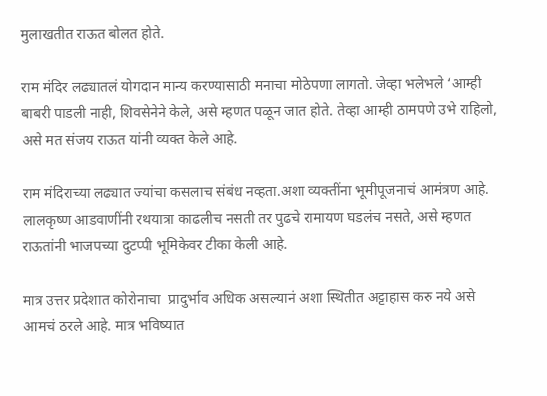मुलाखतीत राऊत बोलत होते.

राम मंदिर लढ्यातलं योगदान मान्य करण्यासाठी मनाचा मोठेपणा लागतो. जेव्हा भलेभले ‘आम्ही बाबरी पाडली नाही, शिवसेनेने केले, असे म्हणत पळून जात होते. तेव्हा आम्ही ठामपणे उभे राहिलो, असे मत संजय राऊत यांनी व्यक्त केले आहे.

राम मंदिराच्या लढ्यात ज्यांचा कसलाच संबंध नव्हता.अशा व्यक्तींना भूमीपूजनाचं आमंत्रण आहे. लालकृष्ण आडवाणींनी रथयात्रा काढलीच नसती तर पुढचे रामायण घडलंच नसते, असे म्हणत राऊतांनी भाजपच्या दुटप्पी भूमिकेवर टीका केली आहे.

मात्र उत्तर प्रदेशात कोरोनाचा  प्रादुर्भाव अधिक असल्यानं अशा स्थितीत अट्टाहास करु नये असे आमचं ठरले आहे. मात्र भविष्यात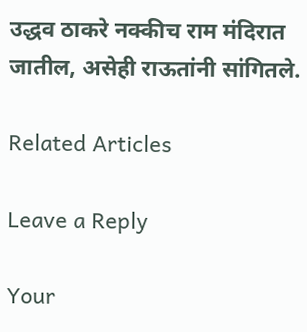उद्धव ठाकरे नक्कीच राम मंदिरात जातील, असेही राऊतांनी सांगितले.

Related Articles

Leave a Reply

Your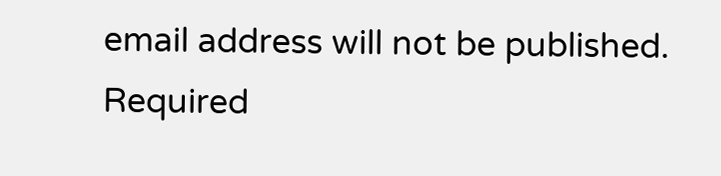email address will not be published. Required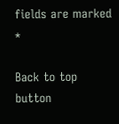fields are marked *

Back to top button